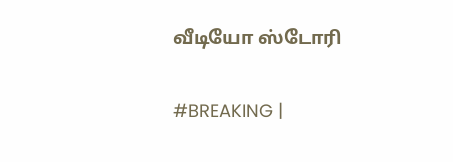வீடியோ ஸ்டோரி

#BREAKING |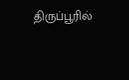திருப்பூரில்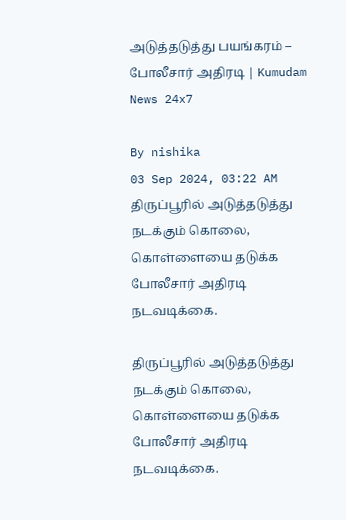அடுத்தடுத்து பயங்கரம் – போலீசார் அதிரடி | Kumudam News 24x7

By nishika
03 Sep 2024, 03:22 AM
திருப்பூரில் அடுத்தடுத்து நடக்கும் கொலை, கொள்ளையை தடுக்க போலீசார் அதிரடி நடவடிக்கை.

திருப்பூரில் அடுத்தடுத்து நடக்கும் கொலை, கொள்ளையை தடுக்க போலீசார் அதிரடி நடவடிக்கை.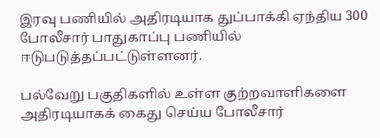இரவு பணியில் அதிரடியாக துப்பாக்கி ஏந்திய 300 போலீசார் பாதுகாப்பு பணியில் ஈடுபடுத்தப்பட்டுள்ளனர்.

பல்வேறு பகுதிகளில் உள்ள குற்றவாளிகளை அதிரடியாகக் கைது செய்ய போலீசார்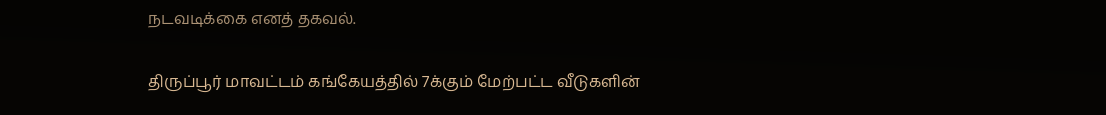நடவடிக்கை எனத் தகவல்.

திருப்பூர் மாவட்டம் கங்கேயத்தில் 7க்கும் மேற்பட்ட வீடுகளின்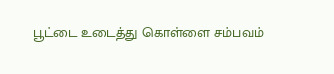பூட்டை உடைத்து கொள்ளை சம்பவம்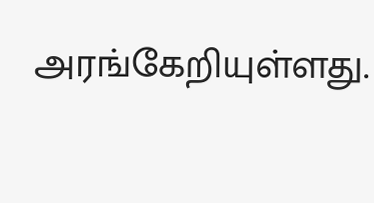அரங்கேறியுள்ளது.